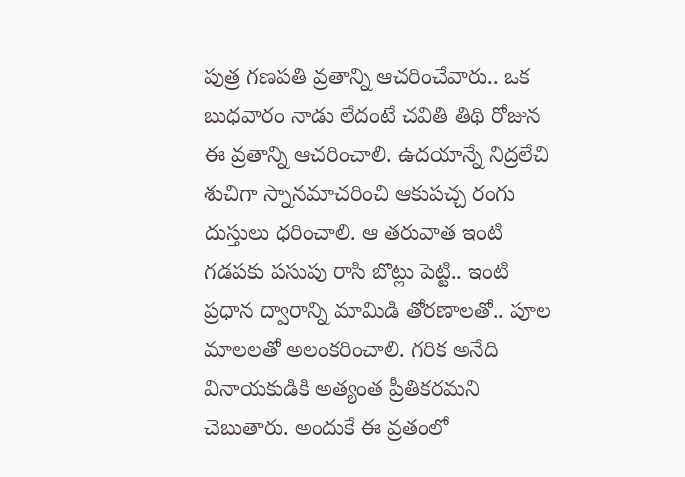పుత్ర గణపతి వ్రతాన్ని ఆచరించేవారు.. ఒక బుధవారం నాడు లేదంటే చవితి తిథి రోజున ఈ వ్రతాన్ని ఆచరించాలి. ఉదయాన్నే నిద్రలేచి శుచిగా స్నానమాచరించి ఆకుపచ్చ రంగు దుస్తులు ధరించాలి. ఆ తరువాత ఇంటి గడపకు పసుపు రాసి బొట్లు పెట్టి.. ఇంటి ప్రధాన ద్వారాన్ని మామిడి తోరణాలతో.. పూల మాలలతో అలంకరించాలి. గరిక అనేది వినాయకుడికి అత్యంత ప్రీతికరమని చెబుతారు. అందుకే ఈ వ్రతంలో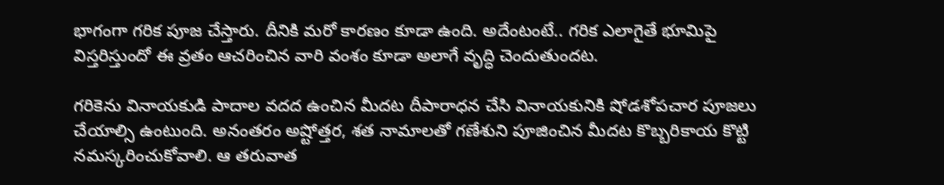భాగంగా గరిక పూజ చేస్తారు. దీనికి మరో కారణం కూడా ఉంది. అదేంటంటే.. గరిక ఎలాగైతే భూమిపై విస్తరిస్తుందో ఈ వ్రతం ఆచరించిన వారి వంశం కూడా అలాగే వృద్ధి చెందుతుందట.

గరికెను వినాయకుడి పాదాల వదద ఉంచిన మీదట దీపారాధన చేసి వినాయకునికి షోడశోపచార పూజలు చేయాల్సి ఉంటుంది. అనంతరం అష్టోత్తర, శత నామాలతో గణేశుని పూజించిన మీదట కొబ్బరికాయ కొట్టి నమస్కరించుకోవాలి. ఆ తరువాత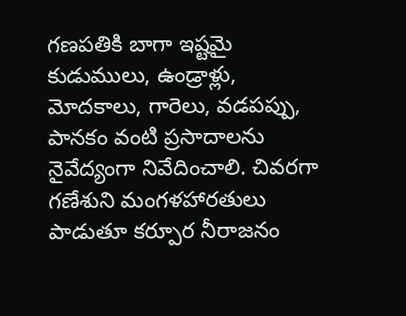గణపతికి బాగా ఇష్టమై కుడుములు, ఉండ్రాళ్లు, మోదకాలు, గారెలు, వడపప్పు, పానకం వంటి ప్రసాదాలను నైవేద్యంగా నివేదించాలి. చివరగా గణేశుని మంగళహారతులు పాడుతూ కర్పూర నీరాజనం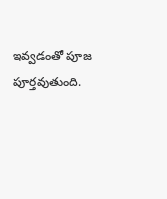ఇవ్వడంతో పూజ పూర్తవుతుంది.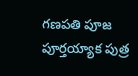గణపతి పూజ పూర్తయ్యాక పుత్ర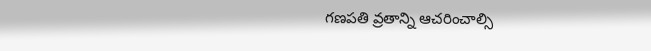గణపతి వ్రతాన్ని ఆచరించాల్సి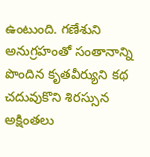ఉంటుంది. గణేశుని అనుగ్రహంతో సంతానాన్ని పొందిన కృతవీర్యుని కథ చదువుకొని శిరస్సున అక్షింతలు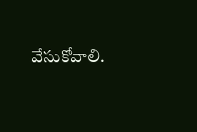వేసుకోవాలి.